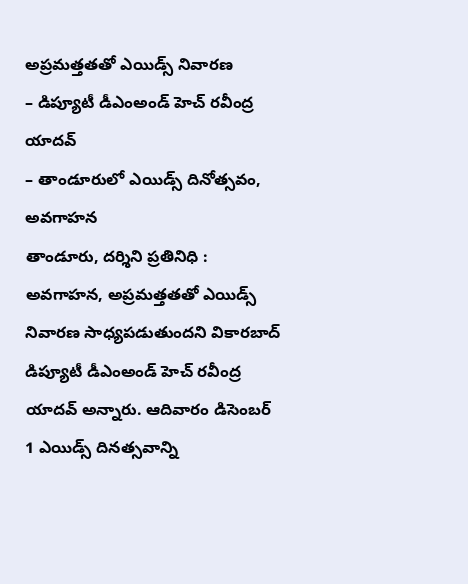అప్రమత్తతతో ఎయిడ్స్ నివారణ
– డిప్యూటీ డీఎంఅండ్ హెచ్ రవీంద్ర యాదవ్
– తాండూరులో ఎయిడ్స్ దినోత్సవం, అవగాహన
తాండూరు, దర్శిని ప్రతినిధి : అవగాహన, అప్రమత్తతతో ఎయిడ్స్ నివారణ సాధ్యపడుతుందని వికారబాద్ డిప్యూటీ డీఎంఅండ్ హెచ్ రవీంద్ర యాదవ్ అన్నారు. ఆదివారం డిసెంబర్ 1 ఎయిడ్స్ దినత్సవాన్ని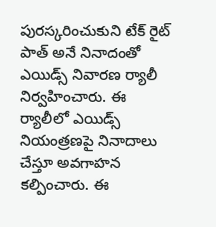పురస్కరించుకుని టేక్ రైట్ పాత్ అనే నినాదంతో ఎయిడ్స్ నివారణ ర్యాలీ నిర్వహించారు. ఈ ర్యాలీలో ఎయిడ్స్ నియంత్రణపై నినాదాలు చేస్తూ అవగాహన కల్పించారు. ఈ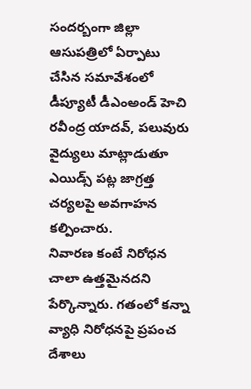సందర్బంగా జిల్లా ఆసుపత్రిలో ఏర్పాటు చేసిన సమావేశంలో డీప్యూటీ డీఎంఅండ్ హెచి రవీంద్ర యాదవ్, పలువురు వైద్యులు మాట్లాడుతూ ఎయిడ్స్ పట్ల జాగ్రత్త చర్యలపై అవగాహన కల్పించారు.
నివారణ కంటే నిరోధన చాలా ఉత్తమైనదని పేర్కొన్నారు. గతంలో కన్నా వ్యాధి నిరోధనపై ప్రపంచ దేశాలు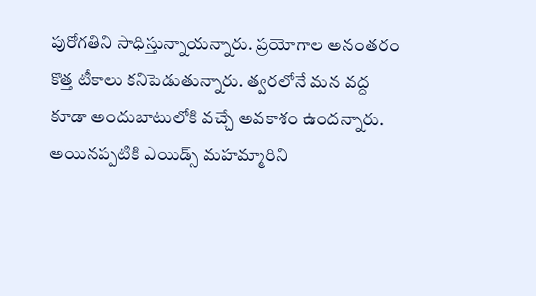పురోగతిని సాధిస్తున్నాయన్నారు. ప్రయోగాల అనంతరం కొత్త టీకాలు కనిపెడుతున్నారు. త్వరలోనే మన వద్ద కూడా అందుబాటులోకి వచ్చే అవకాశం ఉందన్నారు. అయినప్పటికి ఎయిడ్స్ మహమ్మారిని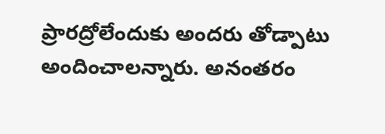ప్రారద్రోలేందుకు అందరు తోడ్పాటు అందించాలన్నారు. అనంతరం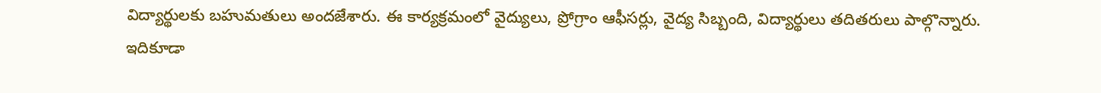విద్యార్థులకు బహుమతులు అందజేశారు. ఈ కార్యక్రమంలో వైద్యులు, ప్రోగ్రాం ఆఫీసర్లు, వైద్య సిబ్బంది, విద్యార్థులు తదితరులు పాల్గొన్నారు.
ఇదికూడా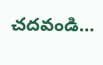చదవండి…